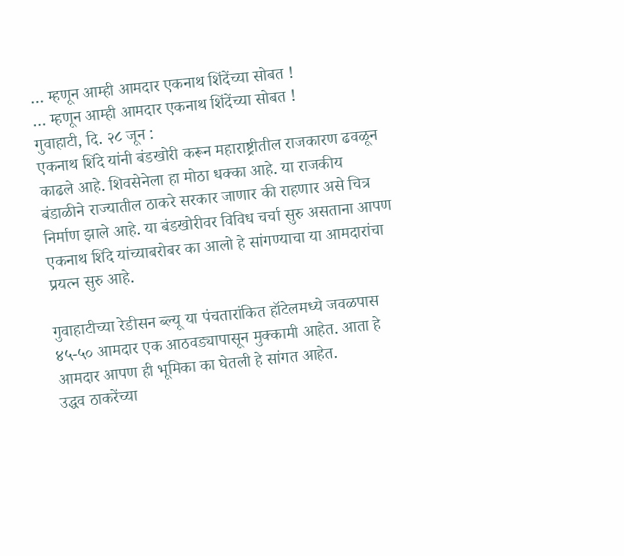… म्हणून आम्ही आमदार एकनाथ शिंदेंच्या सोबत !
… म्हणून आम्ही आमदार एकनाथ शिंदेंच्या सोबत !
गुवाहाटी, दि. २८ जून :
एकनाथ शिंदे यांनी बंडखोरी करून महाराष्ट्रीतील राजकारण ढवळून काढले आहे. शिवसेनेला हा मोठा धक्का आहे. या राजकीय बंडाळीने राज्यातील ठाकरे सरकार जाणार की राहणार असे चित्र निर्माण झाले आहे. या बंडखोरीवर विविध चर्चा सुरु असताना आपण एकनाथ शिंदे यांच्याबरोबर का आलो हे सांगण्याचा या आमदारांचा प्रयत्न सुरु आहे.

गुवाहाटीच्या रेडीसन ब्ल्यू या पंचतारांकित हॉटेलमध्ये जवळपास ४५-५० आमदार एक आठवड्यापासून मुक्कामी आहेत. आता हे आमदार आपण ही भूमिका का घेतली हे सांगत आहेत.
उद्धव ठाकरेंच्या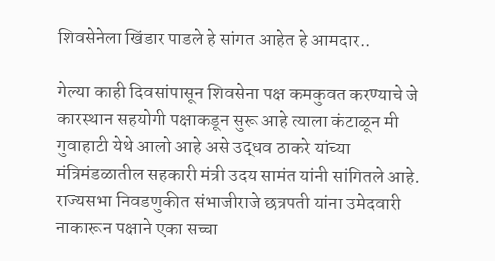शिवसेनेला खिंडार पाडले हे सांगत आहेत हे आमदार..

गेल्या काही दिवसांपासून शिवसेना पक्ष कमकुवत करण्याचे जे कारस्थान सहयोगी पक्षाकडून सुरू आहे त्याला कंटाळून मी गुवाहाटी येथे आलो आहे असे उद्धव ठाकरे यांच्या मंत्रिमंडळातील सहकारी मंत्री उदय सामंत यांनी सांगितले आहे. राज्यसभा निवडणुकीत संभाजीराजे छत्रपती यांना उमेदवारी नाकारून पक्षाने एका सच्चा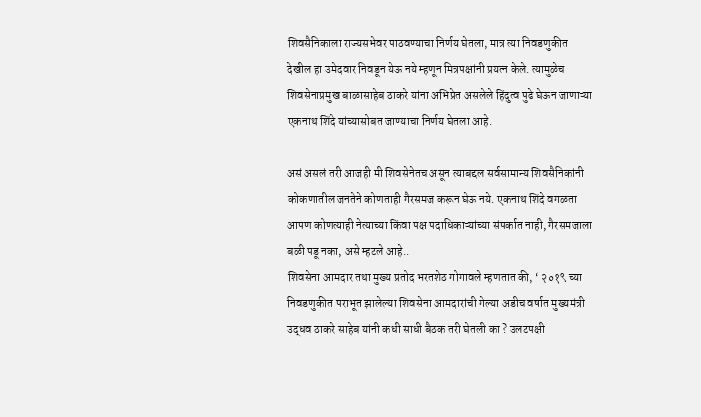शिवसैनिकाला राज्यसभेवर पाठवण्याचा निर्णय घेतला, मात्र त्या निवडणुकीत देखील हा उमेदवार निवडून येऊ नये म्हणून मित्रपक्षांनी प्रयत्न केले. त्यामुळेच शिवसेनाप्रमुख बाळासाहेब ठाकरे यांना अभिप्रेत असलेले हिंदुत्व पुढे घेऊन जाणाऱ्या एकनाथ शिंदे यांच्यासोबत जाण्याचा निर्णय घेतला आहे.

असं असलं तरी आजही मी शिवसेनेतच असून त्याबद्दल सर्वसामान्य शिवसैनिकांनी कोकणातील जनतेने कोणताही गैरसमज करून घेऊ नये. एकनाथ शिंदे वगळता आपण कोणत्याही नेत्याच्या किंवा पक्ष पदाधिकाऱ्यांच्या संपर्कात नाही, गैरसमजाला बळी पडू नका, असे म्हटले आहे..
शिवसेना आमदार तथा मुख्य प्रतोद भरतशेठ गोगावले म्हणतात की, ‘ २०१९ च्या निवडणुकीत पराभूत झालेल्या शिवसेना आमदारांची गेल्या अडीच वर्षात मुख्यमंत्री उद्धव ठाकरे साहेब यांनी कधी साधी बैठक तरी घेतली का ? उलटपक्षी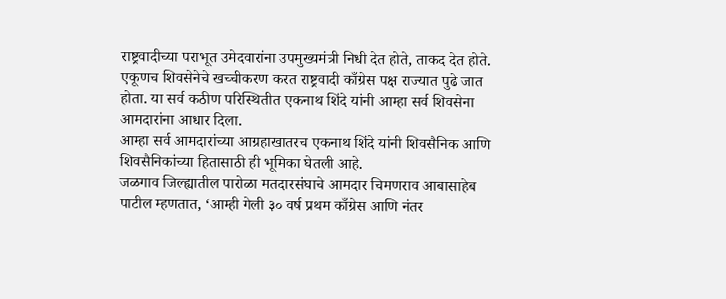राष्ट्रवादीच्या पराभूत उमेदवारांना उपमुख्यमंत्री निधी देत होते, ताकद देत होते. एकूणच शिवसेनेचे खच्चीकरण करत राष्ट्रवादी काँग्रेस पक्ष राज्यात पुढे जात होता. या सर्व कठीण परिस्थितीत एकनाथ शिंदे यांनी आम्हा सर्व शिवसेना आमदारांना आधार दिला.
आम्हा सर्व आमदारांच्या आग्रहाखातरच एकनाथ शिंदे यांनी शिवसैनिक आणि शिवसैनिकांच्या हितासाठी ही भूमिका घेतली आहे.
जळगाव जिल्ह्यातील पारोळा मतदारसंघाचे आमदार चिमणराव आबासाहेब पाटील म्हणतात, ‘आम्ही गेली ३० वर्ष प्रथम काँग्रेस आणि नंतर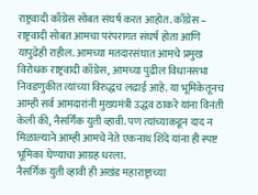राष्ट्रवादी काँग्रेस सोबत संघर्ष करत आहोत. काँग्रेस – राष्ट्रवादी सोबत आमचा परंपरागत संघर्ष होता आणि यापुढेही राहील. आमच्या मतदारसंघात आमचे प्रमुख विरोधक राष्ट्रवादी काँग्रेस, आमच्या पुढील विधानसभा निवडणुकीत त्यांच्या विरुद्धच लढाई आहे. या भूमिकेतूनच आम्ही सर्व आमदारांनी मुख्यमंत्री उद्धव ठाकरे यांना विनंती केली की, नैसर्गिक युती व्हावी. पण त्यांच्याकडून दाद न मिळाल्याने आम्ही आमचे नेते एकनाथ शिंदे यांना ही स्पष्ट भूमिका घेण्याचा आग्रह धरला.
नैसर्गिक युती व्हावी ही अखंड महाराष्ट्राच्या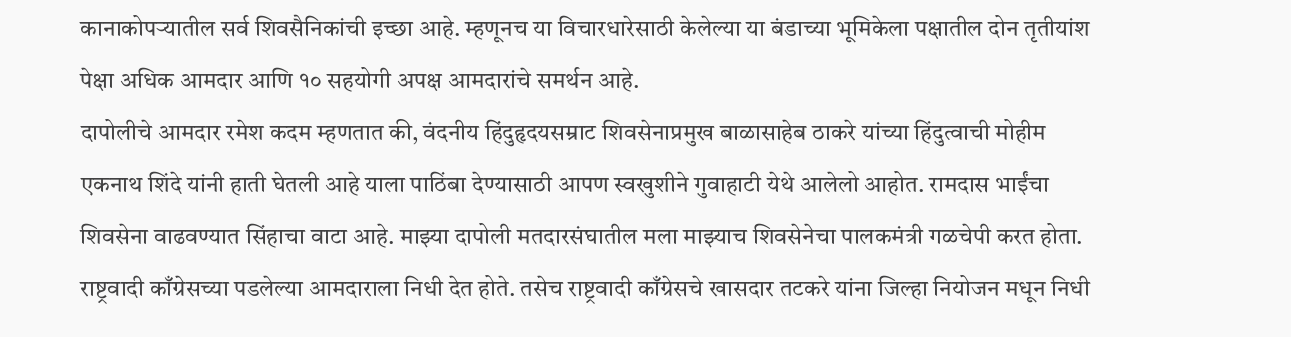कानाकोपऱ्यातील सर्व शिवसैनिकांची इच्छा आहे. म्हणूनच या विचारधारेसाठी केलेल्या या बंडाच्या भूमिकेला पक्षातील दोन तृतीयांश पेक्षा अधिक आमदार आणि १० सहयोगी अपक्ष आमदारांचे समर्थन आहे.
दापोलीचे आमदार रमेश कदम म्हणतात की, वंदनीय हिंदुहृदयसम्राट शिवसेनाप्रमुख बाळासाहेब ठाकरे यांच्या हिंदुत्वाची मोहीम एकनाथ शिंदे यांनी हाती घेतली आहे याला पाठिंबा देण्यासाठी आपण स्वखुशीने गुवाहाटी येथे आलेलो आहोत. रामदास भाईंचा शिवसेना वाढवण्यात सिंहाचा वाटा आहे. माझ्या दापोली मतदारसंघातील मला माझ्याच शिवसेनेचा पालकमंत्री गळचेपी करत होता. राष्ट्रवादी काँग्रेसच्या पडलेल्या आमदाराला निधी देत होते. तसेच राष्ट्रवादी काँग्रेसचे खासदार तटकरे यांना जिल्हा नियोजन मधून निधी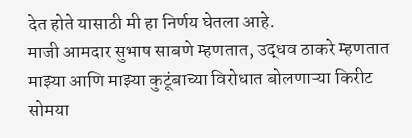देत होते यासाठी मी हा निर्णय घेतला आहे.
माजी आमदार सुभाष साबणे म्हणतात, उद्धव ठाकरे म्हणतात माझ्या आणि माझ्या कुटूंबाच्या विरोधात बोलणाऱ्या किरीट सोमया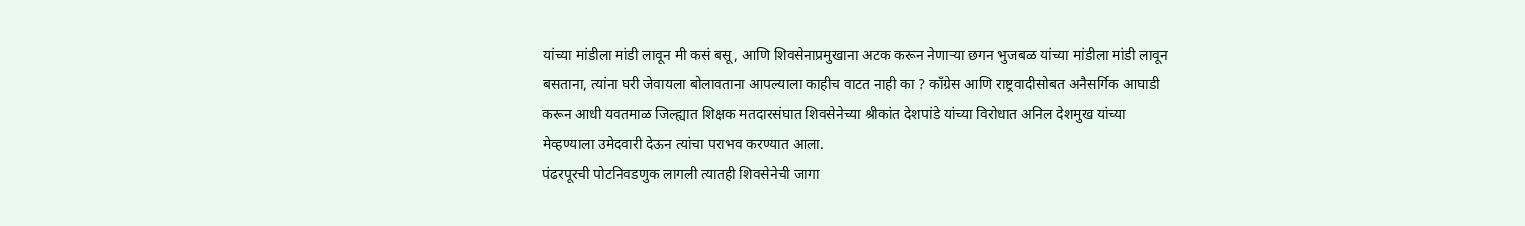यांच्या मांडीला मांडी लावून मी कसं बसू, आणि शिवसेनाप्रमुखाना अटक करून नेणाऱ्या छगन भुजबळ यांच्या मांडीला मांडी लावून बसताना, त्यांना घरी जेवायला बोलावताना आपल्याला काहीच वाटत नाही का ? काँग्रेस आणि राष्ट्रवादीसोबत अनैसर्गिक आघाडी करून आधी यवतमाळ जिल्ह्यात शिक्षक मतदारसंघात शिवसेनेच्या श्रीकांत देशपांडे यांच्या विरोधात अनिल देशमुख यांच्या मेव्हण्याला उमेदवारी देऊन त्यांचा पराभव करण्यात आला.
पंढरपूरची पोटनिवडणुक लागली त्यातही शिवसेनेची जागा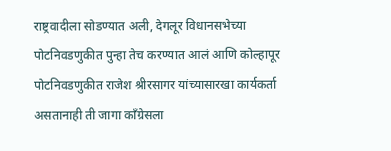राष्ट्रवादीला सोडण्यात अली, देगलूर विधानसभेच्या पोटनिवडणुकीत पुन्हा तेच करण्यात आलं आणि कोल्हापूर पोटनिवडणुकीत राजेश श्रीरसागर यांच्यासारखा कार्यकर्ता असतानाही ती जागा काँग्रेसला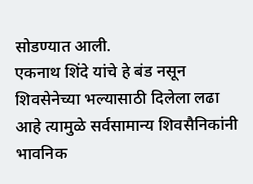सोडण्यात आली.
एकनाथ शिंदे यांचे हे बंड नसून शिवसेनेच्या भल्यासाठी दिलेला लढा आहे त्यामुळे सर्वसामान्य शिवसैनिकांनी भावनिक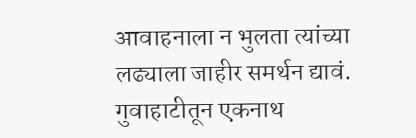आवाहनाला न भुलता त्यांच्या लढ्याला जाहीर समर्थन द्यावं.
गुवाहाटीतून एकनाथ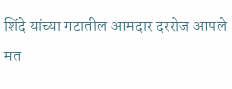शिंदे यांच्या गटातील आमदार दररोज आपले मत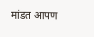मांडत आपण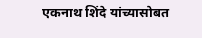एकनाथ शिंदे यांच्यासोबत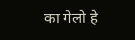का गेलो हे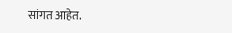सांगत आहेत.